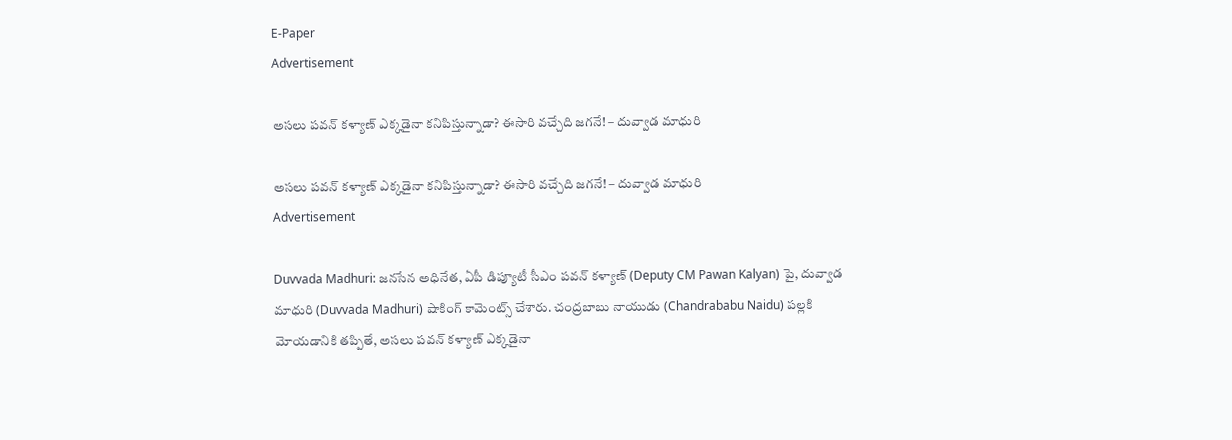E-Paper
Advertisement

అసలు పవన్ కళ్యాణ్ ఎక్కడైనా కనిపిస్తున్నాడా? ఈసారి వచ్చేది జగనే! – దువ్వాడ మాధురి

అసలు పవన్ కళ్యాణ్ ఎక్కడైనా కనిపిస్తున్నాడా? ఈసారి వచ్చేది జగనే! – దువ్వాడ మాధురి
Advertisement

Duvvada Madhuri: జనసేన అధినేత, ఏపీ డిప్యూటీ సీఎం పవన్ కళ్యాణ్ (Deputy CM Pawan Kalyan) పై, దువ్వాడ మాధురి (Duvvada Madhuri) షాకింగ్ కామెంట్స్ చేశారు. చంద్రబాబు నాయుడు (Chandrababu Naidu) పల్లకి మోయడానికి తప్పితే, అసలు పవన్ కళ్యాణ్ ఎక్కడైనా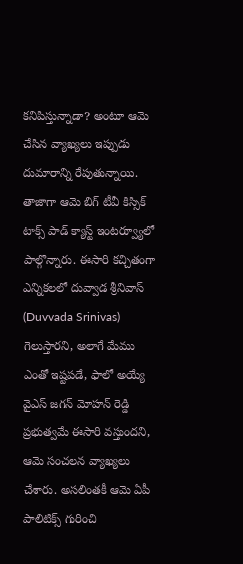కనిపిస్తున్నాడా? అంటూ ఆమె చేసిన వ్యాఖ్యలు ఇప్పుడు దుమారాన్ని రేపుతున్నాయి. తాజాగా ఆమె బిగ్ టీవీ కిస్సిక్ టాక్స్ పాడ్ క్యాస్ట్ ఇంటర్వ్యూలో పాల్గొన్నారు. ఈసారి కచ్చితంగా ఎన్నికలలో దువ్వాడ శ్రీనివాస్ (Duvvada Srinivas) గెలుస్తారని, అలాగే మేము ఎంతో ఇష్టపడే, ఫాలో అయ్యే వైఎస్ జగన్ మోహన్ రెడ్డి ప్రభుత్వమే ఈసారి వస్తుందని, ఆమె సంచలన వ్యాఖ్యలు చేశారు. అసలింతకీ ఆమె ఏపీ పాలిటిక్స్ గురించి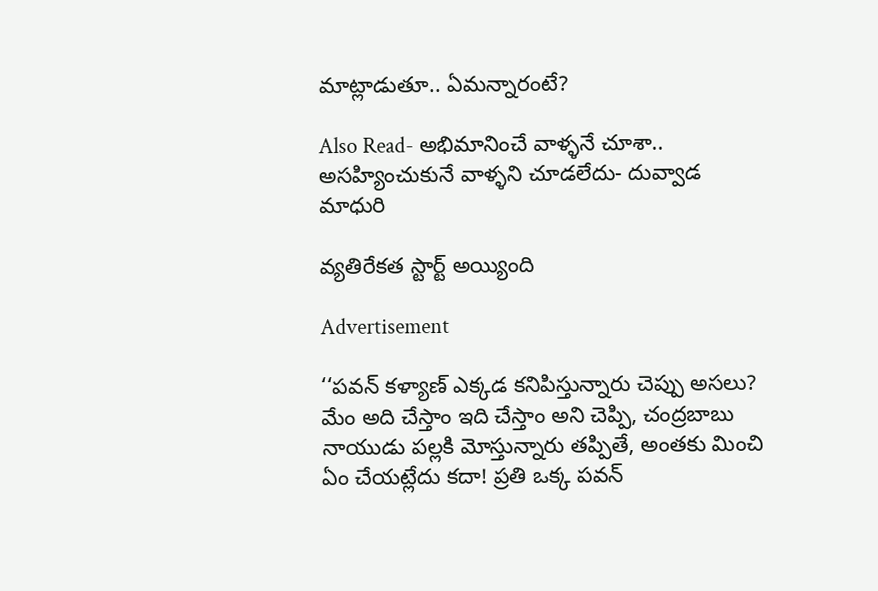మాట్లాడుతూ.. ఏమన్నారంటే?

Also Read- అభిమానించే వాళ్ళనే చూశా.. అసహ్యించుకునే వాళ్ళని చూడలేదు- దువ్వాడ మాధురి

వ్యతిరేకత స్టార్ట్ అయ్యింది

Advertisement

‘‘పవన్ కళ్యాణ్ ఎక్కడ కనిపిస్తున్నారు చెప్పు అసలు? మేం అది చేస్తాం ఇది చేస్తాం అని చెప్పి, చంద్రబాబు నాయుడు పల్లకి మోస్తున్నారు తప్పితే, అంతకు మించి ఏం చేయట్లేదు కదా! ప్రతి ఒక్క పవన్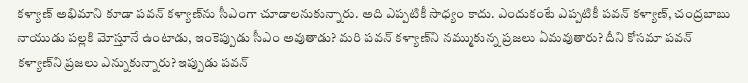కళ్యాణ్ అభిమాని కూడా పవన్ కళ్యాణ్‌ను సీఎంగా చూడాలనుకున్నారు. అది ఎప్పటికీ సాధ్యం కాదు. ఎందుకంటే ఎప్పటికీ పవన్ కళ్యాణ్, చంద్రబాబు నాయుడు పల్లకి మోస్తూనే ఉంటాడు, ఇంకెప్పుడు సీఎం అవుతాడు? మరి పవన్ కళ్యాణ్‌ని నమ్ముకున్న ప్రజలు ఏమవుతారు? దీని కోసమా పవన్ కళ్యాణ్‌ని ప్రజలు ఎన్నుకున్నారు? ఇప్పుడు పవన్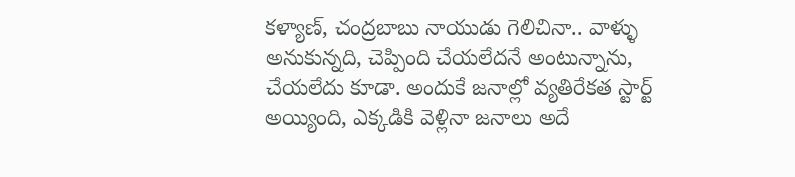కళ్యాణ్, చంద్రబాబు నాయుడు గెలిచినా.. వాళ్ళు అనుకున్నది, చెప్పింది చేయలేదనే అంటున్నాను, చేయలేదు కూడా. అందుకే జనాల్లో వ్యతిరేకత స్టార్ట్ అయ్యింది, ఎక్కడికి వెళ్లినా జనాలు అదే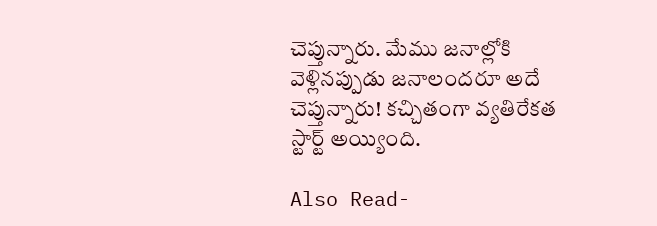చెప్తున్నారు. మేము జనాల్లోకి వెళ్లినప్పుడు జనాలందరూ అదే చెప్తున్నారు! కచ్చితంగా వ్యతిరేకత స్టార్ట్ అయ్యింది.

Also Read-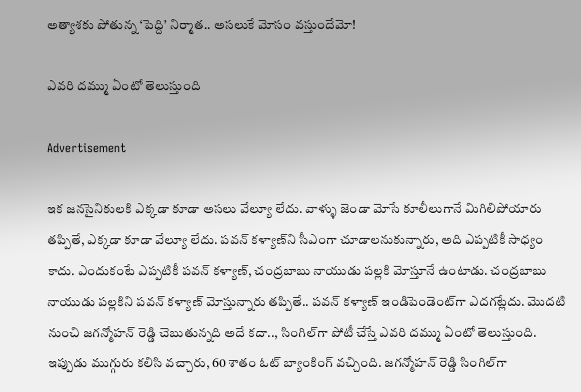అత్యాశకు పోతున్న ‘పెద్ది’ నిర్మాత.. అసలుకే మోసం వస్తుందేమో!

ఎవరి దమ్ము ఏంటో తెలుస్తుంది

Advertisement

ఇక జనసైనికులకి ఎక్కడా కూడా అసలు వేల్యూ లేదు. వాళ్ళు జెండా మోసే కూలీలుగానే మిగిలిపోయారు తప్పితే, ఎక్కడా కూడా వేల్యూ లేదు. పవన్ కళ్యాణ్‌‌ని సీఎంగా చూడాలనుకున్నారు, అది ఎప్పటికీ సాధ్యం కాదు. ఎందుకంటే ఎప్పటికీ పవన్ కళ్యాణ్, చంద్రబాబు నాయుడు పల్లకి మోస్తూనే ఉంటాడు. చంద్రబాబు నాయుడు పల్లకిని పవన్ కళ్యాణ్ మోస్తున్నారు తప్పితే.. పవన్ కళ్యాణ్ ఇండిపెండెంట్‌గా ఎదగట్లేదు. మొదటి నుంచి జగన్మోహన్ రెడ్డి చెబుతున్నది అదే కదా.., సింగిల్‌గా పోటీ చేస్తే ఎవరి దమ్ము ఏంటో తెలుస్తుంది. ఇప్పుడు ముగ్గురు కలిసి వచ్చారు, 60 శాతం ఓట్ బ్యాంకింగ్ వచ్చింది. జగన్మోహన్ రెడ్డి సింగిల్‌గా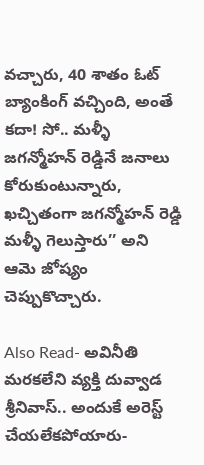వచ్చారు, 40 శాతం ఓట్ బ్యాంకింగ్ వచ్చింది, అంతే కదా! సో.. మళ్ళీ జగన్మోహన్ రెడ్డినే జనాలు కోరుకుంటున్నారు, ఖచ్చితంగా జగన్మోహన్ రెడ్డి మళ్ళీ గెలుస్తారు’’ అని ఆమె జోష్యం చెప్పుకొచ్చారు.

Also Read- అవినీతి మరకలేని వ్యక్తి దువ్వాడ శ్రీనివాస్.. అందుకే అరెస్ట్ చేయలేకపోయారు-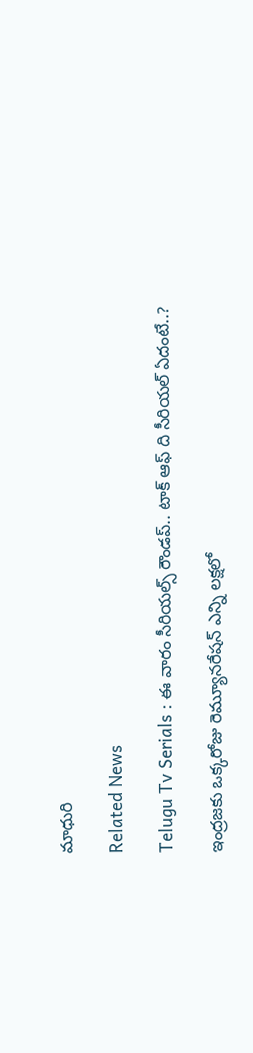మాధురి

Related News

Telugu Tv Serials : ఈ వారం సీరియల్స్ రౌండప్.. టాక్ ఆఫ్ ది సీరియల్ ఏదంటే..?

ఇంద్రజకు ఒక్కరోజు రెమ్యూనరేషన్ ఎన్ని లక్షలో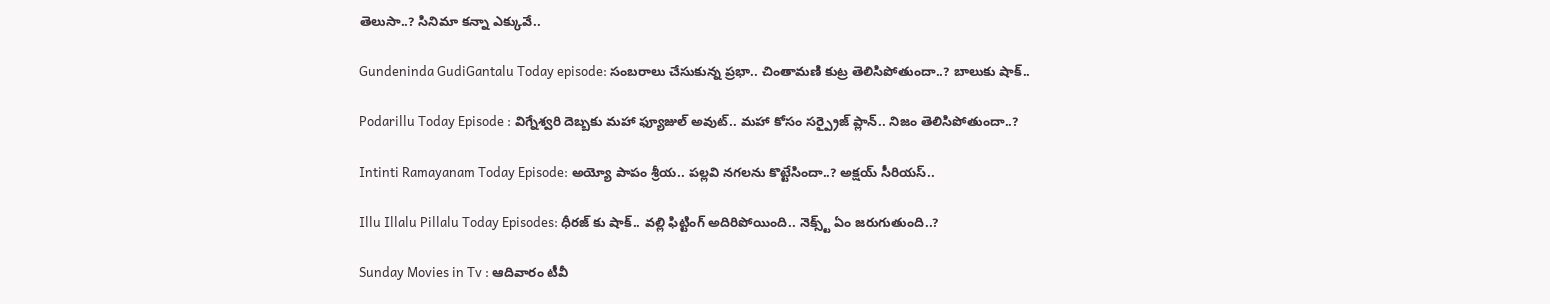తెలుసా..? సినిమా కన్నా ఎక్కువే..

Gundeninda GudiGantalu Today episode: సంబరాలు చేసుకున్న ప్రభా.. చింతామణి కుట్ర తెలిసిపోతుందా..? బాలుకు షాక్..

Podarillu Today Episode : విగ్నేశ్వరి దెబ్బకు మహా ఫ్యూజుల్ అవుట్.. మహా కోసం సర్ప్రైజ్ ప్లాన్.. నిజం తెలిసిపోతుందా..?

Intinti Ramayanam Today Episode: అయ్యో పాపం శ్రీయ.. పల్లవి నగలను కొట్టేసిందా..? అక్షయ్ సీరియస్..

Illu Illalu Pillalu Today Episodes: ధీరజ్ కు షాక్.. వల్లి ఫిట్టింగ్ అదిరిపోయింది.. నెక్స్ట్ ఏం జరుగుతుంది..?

Sunday Movies in Tv : ఆదివారం టీవీ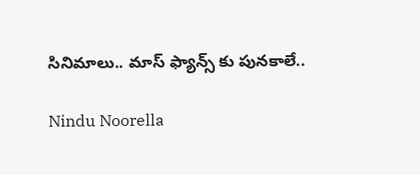సినిమాలు.. మాస్ ఫ్యాన్స్ కు పునకాలే..

Nindu Noorella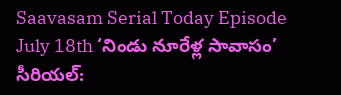Saavasam Serial Today Episode July 18th ‘నిండు నూరేళ్ల సావాసం’ సీరియల్‌: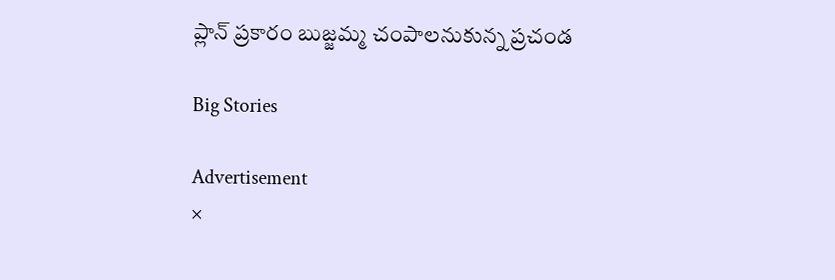ప్లాన్ ప్రకారం బుజ్జమ్మ చంపాలనుకున్న ప్రచండ

Big Stories

Advertisement
×